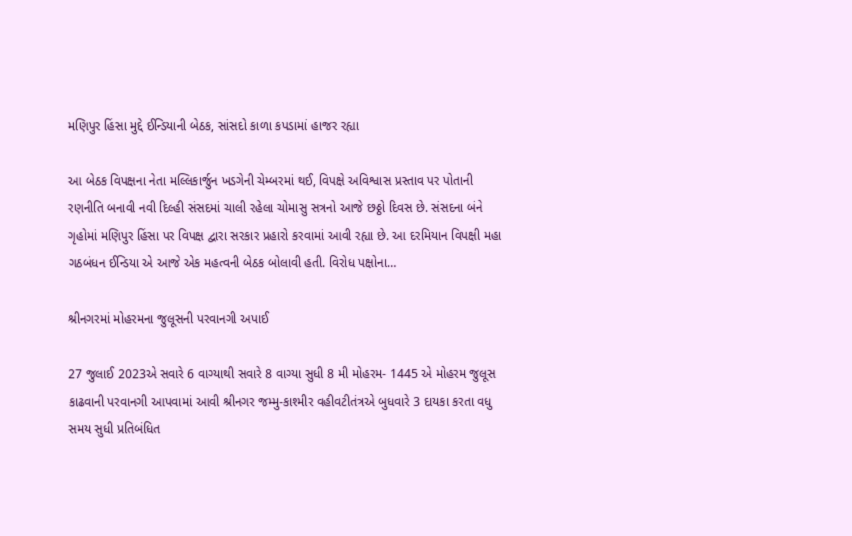મણિપુર હિંસા મુદ્દે ઈન્ડિયાની બેઠક, સાંસદો કાળા કપડામાં હાજર રહ્યા

આ બેઠક વિપક્ષના નેતા મલ્લિકાર્જુન ખડગેની ચેમ્બરમાં થઈ, વિપક્ષે અવિશ્વાસ પ્રસ્તાવ પર પોતાની રણનીતિ બનાવી નવી દિલ્હી સંસદમાં ચાલી રહેલા ચોમાસુ સત્રનો આજે છઠ્ઠો દિવસ છે. સંસદના બંને ગૃહોમાં મણિપુર હિંસા પર વિપક્ષ દ્વારા સરકાર પ્રહારો કરવામાં આવી રહ્યા છે. આ દરમિયાન વિપક્ષી મહા ગઠબંધન ઈન્ડિયા એ આજે એક મહત્વની બેઠક બોલાવી હતી. વિરોધ પક્ષોના…

શ્રીનગરમાં મોહરમના જુલૂસની પરવાનગી અપાઈ

27 જુલાઈ 2023એ સવારે 6 વાગ્યાથી સવારે 8 વાગ્યા સુધી 8 મી મોહરમ- 1445 એ મોહરમ જુલૂસ કાઢવાની પરવાનગી આપવામાં આવી શ્રીનગર જમ્મુ-કાશ્મીર વહીવટીતંત્રએ બુધવારે 3 દાયકા કરતા વધુ સમય સુધી પ્રતિબંધિત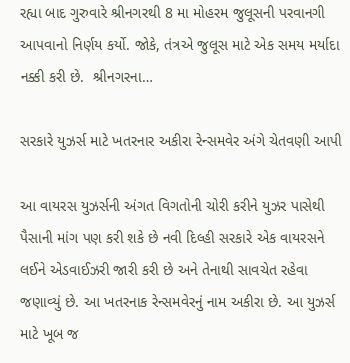રહ્યા બાદ ગુરુવારે શ્રીનગરથી 8 મા મોહરમ જુલૂસની પરવાનગી આપવાનો નિર્ણય કર્યો. જોકે, તંત્રએ જુલૂસ માટે એક સમય મર્યાદા નક્કી કરી છે.  શ્રીનગરના…

સરકારે યુઝર્સ માટે ખતરનાર અકીરા રેન્સમવેર અંગે ચેતવણી આપી

આ વાયરસ યુઝર્સની અંગત વિગતોની ચોરી કરીને યુઝર પાસેથી પૈસાની માંગ પણ કરી શકે છે નવી દિલ્હી સરકારે એક વાયરસને લઈને એડવાઈઝરી જારી કરી છે અને તેનાથી સાવચેત રહેવા જણાવ્યું છે. આ ખતરનાક રેન્સમવેરનું નામ અકીરા છે. આ યુઝર્સ માટે ખૂબ જ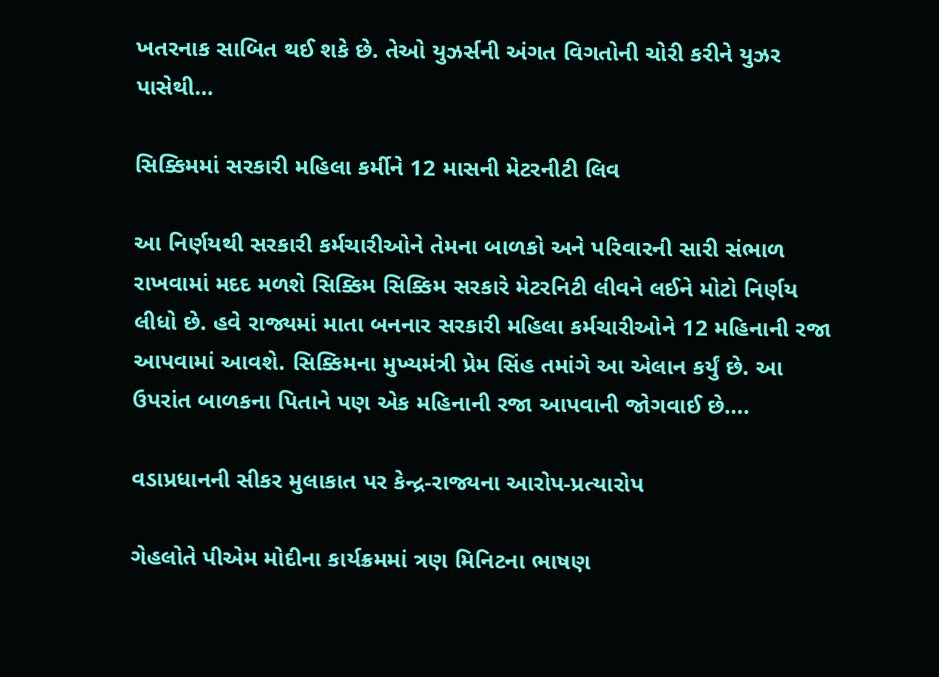ખતરનાક સાબિત થઈ શકે છે. તેઓ યુઝર્સની અંગત વિગતોની ચોરી કરીને યુઝર પાસેથી…

સિક્કિમમાં સરકારી મહિલા કર્મીને 12 માસની મેટરનીટી લિવ

આ નિર્ણયથી સરકારી કર્મચારીઓને તેમના બાળકો અને પરિવારની સારી સંભાળ રાખવામાં મદદ મળશે સિક્કિમ સિક્કિમ સરકારે મેટરનિટી લીવને લઈને મોટો નિર્ણય લીધો છે. હવે રાજ્યમાં માતા બનનાર સરકારી મહિલા કર્મચારીઓને 12 મહિનાની રજા આપવામાં આવશે. સિક્કિમના મુખ્યમંત્રી પ્રેમ સિંહ તમાંગે આ એલાન કર્યું છે. આ ઉપરાંત બાળકના પિતાને પણ એક મહિનાની રજા આપવાની જોગવાઈ છે….

વડાપ્રધાનની સીકર મુલાકાત પર કેન્દ્ર-રાજ્યના આરોપ-પ્રત્યારોપ

ગેહલોતે પીએમ મોદીના કાર્યક્રમમાં ત્રણ મિનિટના ભાષણ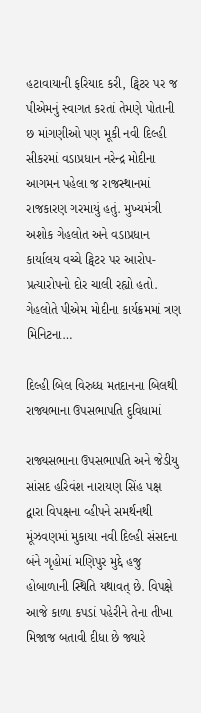હટાવાયાની ફરિયાદ કરી, ટ્વિટર પર જ પીએમનું સ્વાગત કરતાં તેમણે પોતાની છ માંગણીઓ પણ મૂકી નવી દિલ્હી સીકરમાં વડાપ્રધાન નરેન્દ્ર મોદીના આગમન પહેલા જ રાજસ્થાનમાં રાજકારણ ગરમાયું હતું. મુખ્યમંત્રી અશોક ગેહલોત અને વડાપ્રધાન કાર્યાલય વચ્ચે ટ્વિટર પર આરોપ-પ્રત્યારોપનો દોર ચાલી રહ્યો હતો. ગેહલોતે પીએમ મોદીના કાર્યક્રમમાં ત્રણ મિનિટના…

દિલ્હી બિલ વિરુધ્ધ મતદાનના બિલથી રાજ્યભાના ઉપસભાપતિ દુવિધામાં

રાજ્યસભાના ઉપસભાપતિ અને જેડીયુ સાંસદ હરિવંશ નારાયણ સિંહ પક્ષ દ્વારા વિપક્ષના વ્હીપને સમર્થનથી મૂંઝવણમાં મુકાયા નવી દિલ્હી સંસદના બંને ગૃહોમાં મણિપુર મુદ્દે હજુ હોબાળાની સ્થિતિ યથાવત્ છે. વિપક્ષે આજે કાળા કપડાં પહેરીને તેના તીખા મિજાજ બતાવી દીધા છે જ્યારે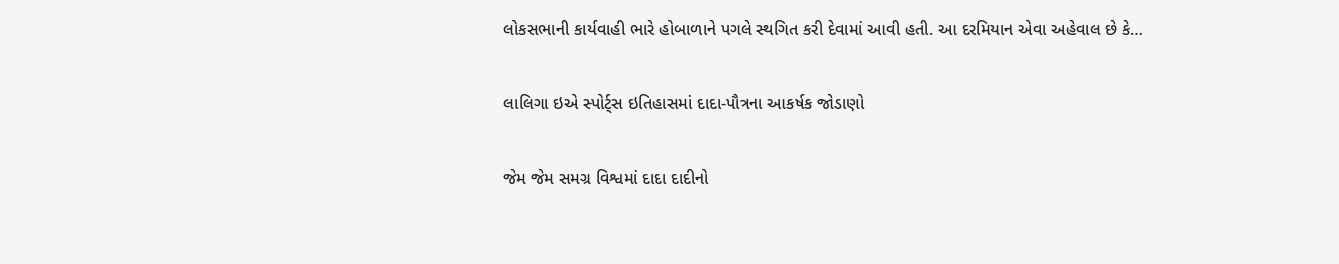લોકસભાની કાર્યવાહી ભારે હોબાળાને પગલે સ્થગિત કરી દેવામાં આવી હતી. આ દરમિયાન એવા અહેવાલ છે કે…

લાલિગા ઇએ સ્પોર્ટ્સ ઇતિહાસમાં દાદા-પૌત્રના આકર્ષક જોડાણો

જેમ જેમ સમગ્ર વિશ્વમાં દાદા દાદીનો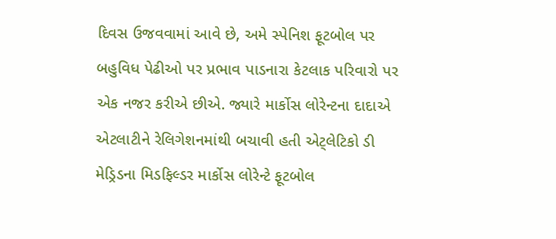દિવસ ઉજવવામાં આવે છે, અમે સ્પેનિશ ફૂટબોલ પર બહુવિધ પેઢીઓ પર પ્રભાવ પાડનારા કેટલાક પરિવારો પર એક નજર કરીએ છીએ. જ્યારે માર્કોસ લોરેન્ટના દાદાએ એટલાટીને રેલિગેશનમાંથી બચાવી હતી એટ્લેટિકો ડી મેડ્રિડના મિડફિલ્ડર માર્કોસ લોરેન્ટે ફૂટબોલ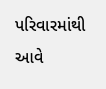પરિવારમાંથી આવે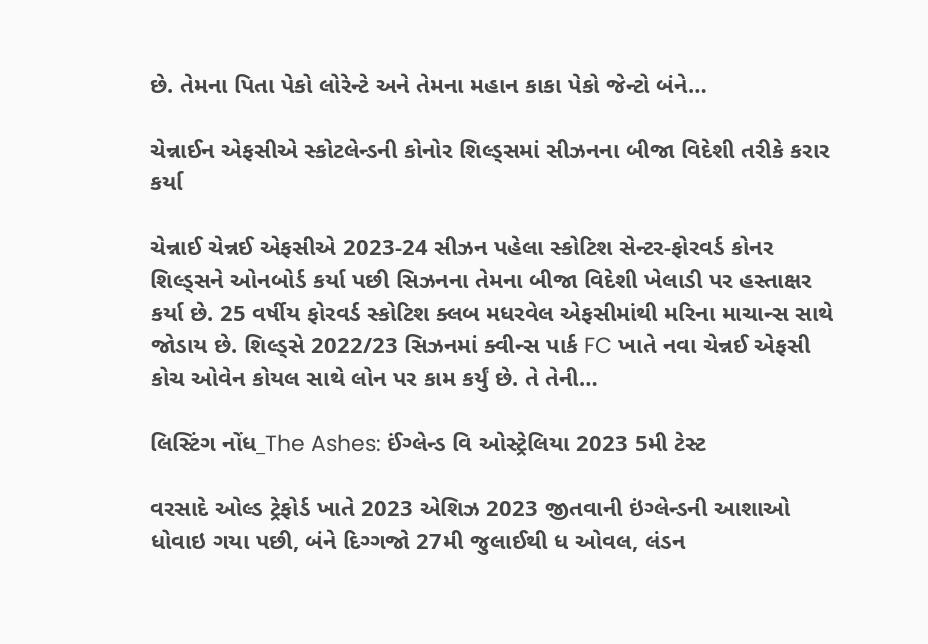છે. તેમના પિતા પેકો લોરેન્ટે અને તેમના મહાન કાકા પેકો જેન્ટો બંને…

ચેન્નાઈન એફસીએ સ્કોટલેન્ડની કોનોર શિલ્ડ્સમાં સીઝનના બીજા વિદેશી તરીકે કરાર કર્યા

ચેન્નાઈ ચેન્નઈ એફસીએ 2023-24 સીઝન પહેલા સ્કોટિશ સેન્ટર-ફોરવર્ડ કોનર શિલ્ડ્સને ઓનબોર્ડ કર્યા પછી સિઝનના તેમના બીજા વિદેશી ખેલાડી પર હસ્તાક્ષર કર્યા છે. 25 વર્ષીય ફોરવર્ડ સ્કોટિશ ક્લબ મધરવેલ એફસીમાંથી મરિના માચાન્સ સાથે જોડાય છે. શિલ્ડ્સે 2022/23 સિઝનમાં ક્વીન્સ પાર્ક FC ખાતે નવા ચેન્નઈ એફસી કોચ ઓવેન કોયલ સાથે લોન પર કામ કર્યું છે. તે તેની…

લિસ્ટિંગ નોંધ_The Ashes: ઈંગ્લેન્ડ વિ ઓસ્ટ્રેલિયા 2023 5મી ટેસ્ટ

વરસાદે ઓલ્ડ ટ્રેફોર્ડ ખાતે 2023 એશિઝ 2023 જીતવાની ઇંગ્લેન્ડની આશાઓ ધોવાઇ ગયા પછી, બંને દિગ્ગજો 27મી જુલાઈથી ધ ઓવલ, લંડન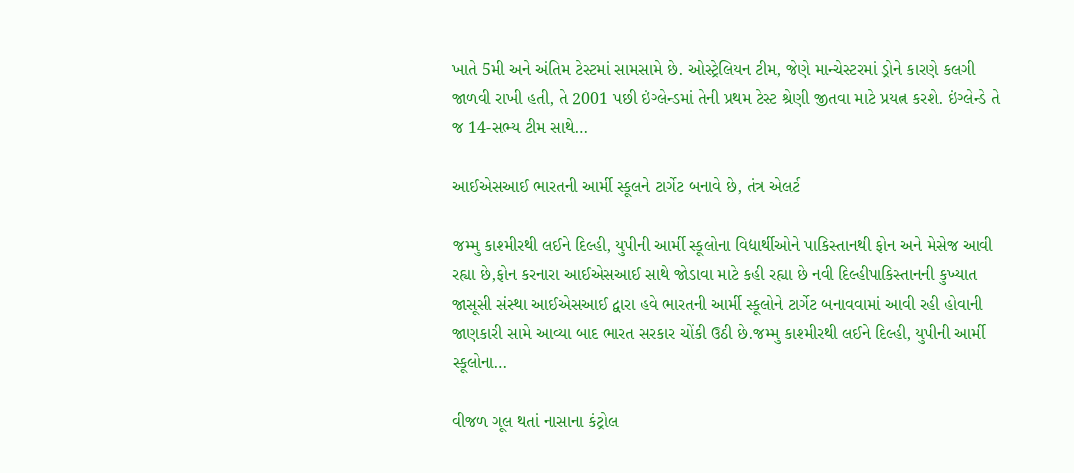ખાતે 5મી અને અંતિમ ટેસ્ટમાં સામસામે છે. ઓસ્ટ્રેલિયન ટીમ, જેણે માન્ચેસ્ટરમાં ડ્રોને કારણે કલગી જાળવી રાખી હતી, તે 2001 પછી ઇંગ્લેન્ડમાં તેની પ્રથમ ટેસ્ટ શ્રેણી જીતવા માટે પ્રયત્ન કરશે. ઇંગ્લેન્ડે તે જ 14-સભ્ય ટીમ સાથે…

આઈએસઆઈ ભારતની આર્મી સ્કૂલને ટાર્ગેટ બનાવે છે, તંત્ર એલર્ટ

જમ્મુ કાશ્મીરથી લઈને દિલ્હી, યુપીની આર્મી સ્કૂલોના વિદ્યાર્થીઓને પાકિસ્તાનથી ફોન અને મેસેજ આવી રહ્યા છે,ફોન કરનારા આઈએસઆઈ સાથે જોડાવા માટે કહી રહ્યા છે નવી દિલ્હીપાકિસ્તાનની કુખ્યાત જાસૂસી સંસ્થા આઈએસઆઈ દ્વારા હવે ભારતની આર્મી સ્કૂલોને ટાર્ગેટ બનાવવામાં આવી રહી હોવાની જાણકારી સામે આવ્યા બાદ ભારત સરકાર ચોંકી ઉઠી છે.જમ્મુ કાશ્મીરથી લઈને દિલ્હી, યુપીની આર્મી સ્કૂલોના…

વીજળ ગૂલ થતાં નાસાના કંટ્રોલ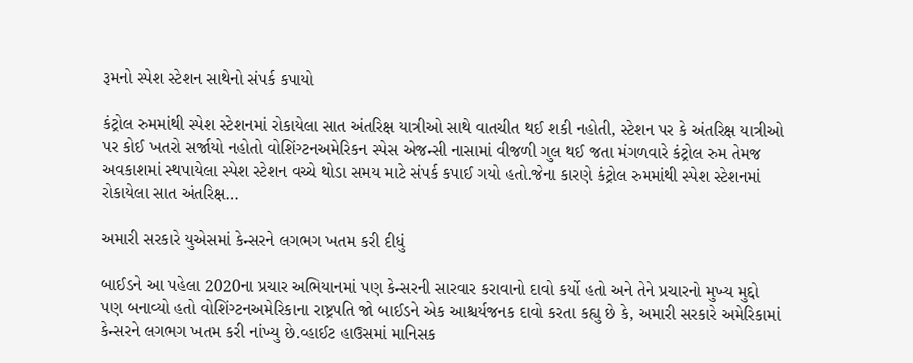રૂમનો સ્પેશ સ્ટેશન સાથેનો સંપર્ક કપાયો

કંટ્રોલ રુમમાંથી સ્પેશ સ્ટેશનમાં રોકાયેલા સાત અંતરિક્ષ યાત્રીઓ સાથે વાતચીત થઈ શકી નહોતી, સ્ટેશન પર કે અંતરિક્ષ યાત્રીઓ પર કોઈ ખતરો સર્જાયો નહોતો વોશિંગ્ટનઅમેરિકન સ્પેસ એજન્સી નાસામાં વીજળી ગુલ થઈ જતા મંગળવારે કંટ્રોલ રુમ તેમજ અવકાશમાં સ્થપાયેલા સ્પેશ સ્ટેશન વચ્ચે થોડા સમય માટે સંપર્ક કપાઈ ગયો હતો.જેના કારણે કંટ્રોલ રુમમાંથી સ્પેશ સ્ટેશનમાં રોકાયેલા સાત અંતરિક્ષ…

અમારી સરકારે યુએસમાં કેન્સરને લગભગ ખતમ કરી દીધું

બાઈડને આ પહેલા 2020ના પ્રચાર અભિયાનમાં પણ કેન્સરની સારવાર કરાવાનો દાવો કર્યો હતો અને તેને પ્રચારનો મુખ્ય મુદ્દો પણ બનાવ્યો હતો વોશિંગ્ટનઅમેરિકાના રાષ્ટ્રપતિ જો બાઈડને એક આશ્ચર્યજનક દાવો કરતા કહ્યુ છે કે, અમારી સરકારે અમેરિકામાં કેન્સરને લગભગ ખતમ કરી નાંખ્યુ છે.વ્હાઈટ હાઉસમાં માનિસક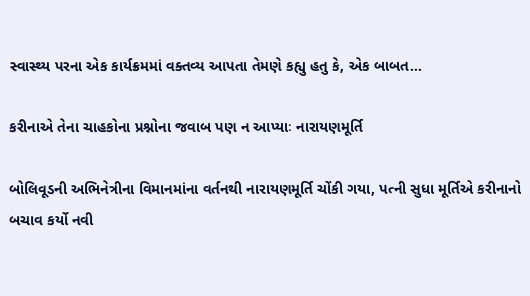સ્વાસ્થ્ય પરના એક કાર્યક્રમમાં વક્તવ્ય આપતા તેમણે કહ્યુ હતુ કે, એક બાબત…

કરીનાએ તેના ચાહકોના પ્રશ્નોના જવાબ પણ ન આપ્યાઃ નારાયણમૂર્તિ

બોલિવૂડની અભિનેત્રીના વિમાનમાંના વર્તનથી નારાયણમૂર્તિ ચોંકી ગયા, પત્ની સુધા મૂર્તિએ કરીનાનો બચાવ કર્યો નવી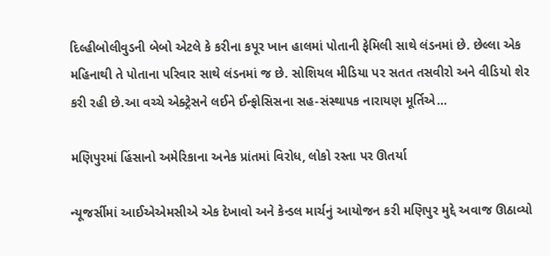દિલ્હીબોલીવુડની બેબો એટલે કે કરીના કપૂર ખાન હાલમાં પોતાની ફેમિલી સાથે લંડનમાં છે. છેલ્લા એક મહિનાથી તે પોતાના પરિવાર સાથે લંડનમાં જ છે. સોશિયલ મીડિયા પર સતત તસવીરો અને વીડિયો શેર કરી રહી છે.આ વચ્ચે એક્ટ્રેસને લઈને ઈન્ફોસિસના સહ-સંસ્થાપક નારાયણ મૂર્તિએ…

મણિપુરમાં હિંસાનો અમેરિકાના અનેક પ્રાંતમાં વિરોધ, લોકો રસ્તા પર ઊતર્યા

ન્યૂજર્સીમાં આઈએએમસીએ એક દેખાવો અને કેન્ડલ માર્ચનું આયોજન કરી મણિપુર મુદ્દે અવાજ ઊઠાવ્યો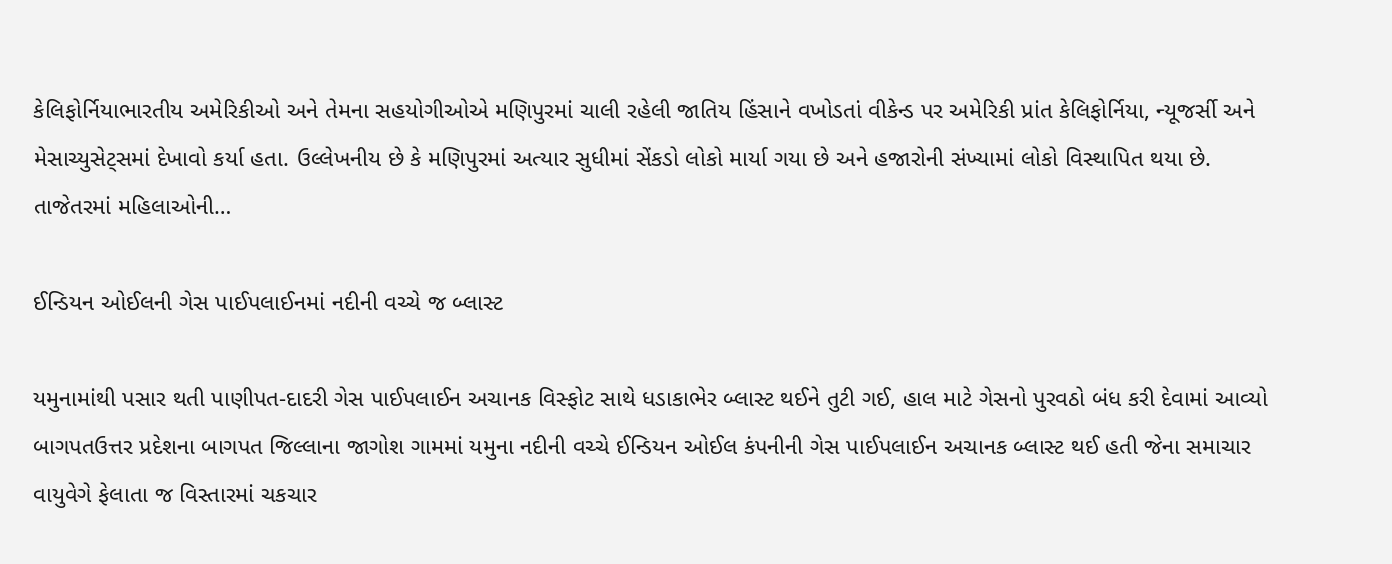કેલિફોર્નિયાભારતીય અમેરિકીઓ અને તેમના સહયોગીઓએ મણિપુરમાં ચાલી રહેલી જાતિય હિંસાને વખોડતાં વીકેન્ડ પર અમેરિકી પ્રાંત કેલિફોર્નિયા, ન્યૂજર્સી અને મેસાચ્યુસેટ્સમાં દેખાવો કર્યા હતા. ઉલ્લેખનીય છે કે મણિપુરમાં અત્યાર સુધીમાં સેંકડો લોકો માર્યા ગયા છે અને હજારોની સંખ્યામાં લોકો વિસ્થાપિત થયા છે. તાજેતરમાં મહિલાઓની…

ઈન્ડિયન ઓઈલની ગેસ પાઈપલાઈનમાં નદીની વચ્ચે જ બ્લાસ્ટ

યમુનામાંથી પસાર થતી પાણીપત-દાદરી ગેસ પાઈપલાઈન અચાનક વિસ્ફોટ સાથે ધડાકાભેર બ્લાસ્ટ થઈને તુટી ગઈ, હાલ માટે ગેસનો પુરવઠો બંધ કરી દેવામાં આવ્યો બાગપતઉત્તર પ્રદેશના બાગપત જિલ્લાના જાગોશ ગામમાં યમુના નદીની વચ્ચે ઈન્ડિયન ઓઈલ કંપનીની ગેસ પાઈપલાઈન અચાનક બ્લાસ્ટ થઈ હતી જેના સમાચાર વાયુવેગે ફેલાતા જ વિસ્તારમાં ચકચાર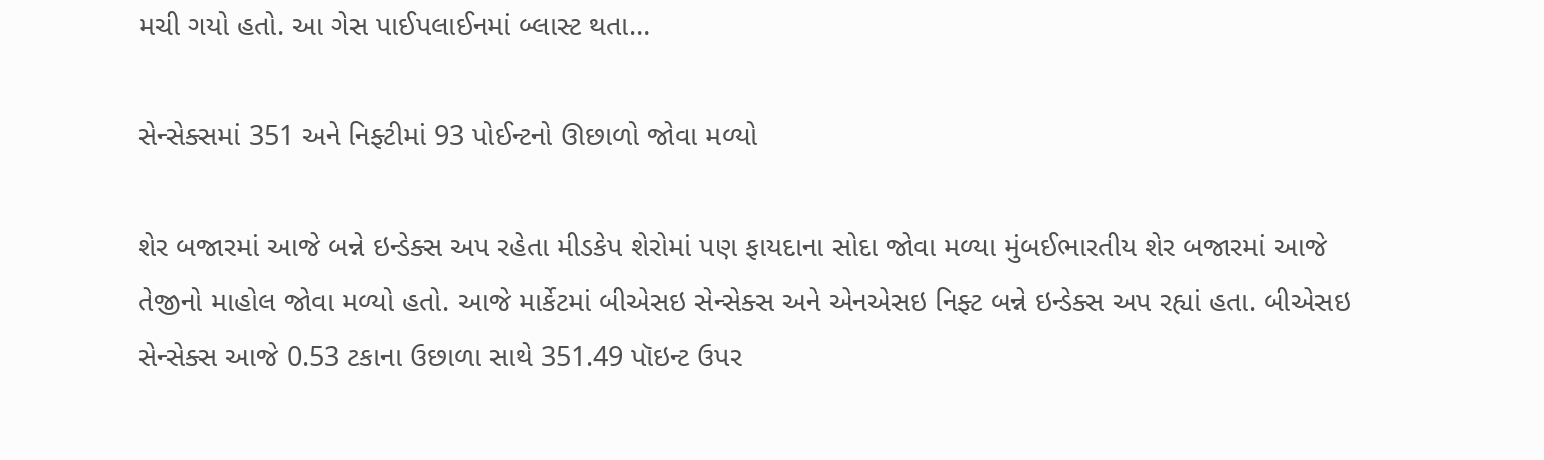મચી ગયો હતો. આ ગેસ પાઈપલાઈનમાં બ્લાસ્ટ થતા…

સેન્સેક્સમાં 351 અને નિફ્ટીમાં 93 પોઈન્ટનો ઊછાળો જોવા મળ્યો

શેર બજારમાં આજે બન્ને ઇન્ડેક્સ અપ રહેતા મીડકેપ શેરોમાં પણ ફાયદાના સોદા જોવા મળ્યા મુંબઈભારતીય શેર બજારમાં આજે તેજીનો માહોલ જોવા મળ્યો હતો. આજે માર્કેટમાં બીએસઇ સેન્સેક્સ અને એનએસઇ નિફ્ટ બન્ને ઇન્ડેક્સ અપ રહ્યાં હતા. બીએસઇ સેન્સેક્સ આજે 0.53 ટકાના ઉછાળા સાથે 351.49 પૉઇન્ટ ઉપર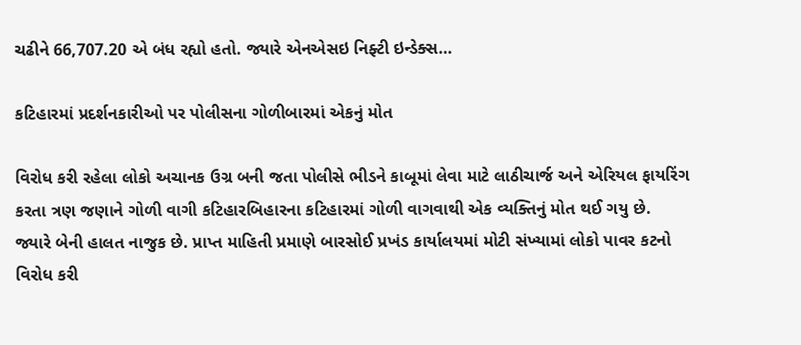ચઢીને 66,707.20 એ બંધ રહ્યો હતો. જ્યારે એનએસઇ નિફ્ટી ઇન્ડેક્સ…

કટિહારમાં પ્રદર્શનકારીઓ પર પોલીસના ગોળીબારમાં એકનું મોત

વિરોધ કરી રહેલા લોકો અચાનક ઉગ્ર બની જતા પોલીસે ભીડને કાબૂમાં લેવા માટે લાઠીચાર્જ અને એરિયલ ફાયરિંગ કરતા ત્રણ જણાને ગોળી વાગી કટિહારબિહારના કટિહારમાં ગોળી વાગવાથી એક વ્યક્તિનું મોત થઈ ગયુ છે. જ્યારે બેની હાલત નાજુક છે. પ્રાપ્ત માહિતી પ્રમાણે બારસોઈ પ્રખંડ કાર્યાલયમાં મોટી સંખ્યામાં લોકો પાવર કટનો વિરોધ કરી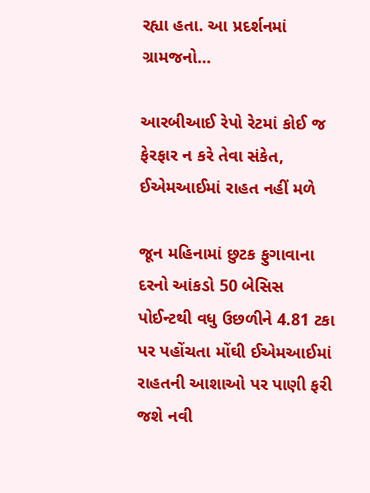રહ્યા હતા. આ પ્રદર્શનમાં ગ્રામજનો…

આરબીઆઈ રેપો રેટમાં કોઈ જ ફેરફાર ન કરે તેવા સંકેત, ઈએમઆઈમાં રાહત નહીં મળે

જૂન મહિનામાં છુટક ફુગાવાના દરનો આંકડો 50 બેસિસ પોઈન્ટથી વધુ ઉછળીને 4.81 ટકા પર પહોંચતા મોંઘી ઈએમઆઈમાં રાહતની આશાઓ પર પાણી ફરી જશે નવી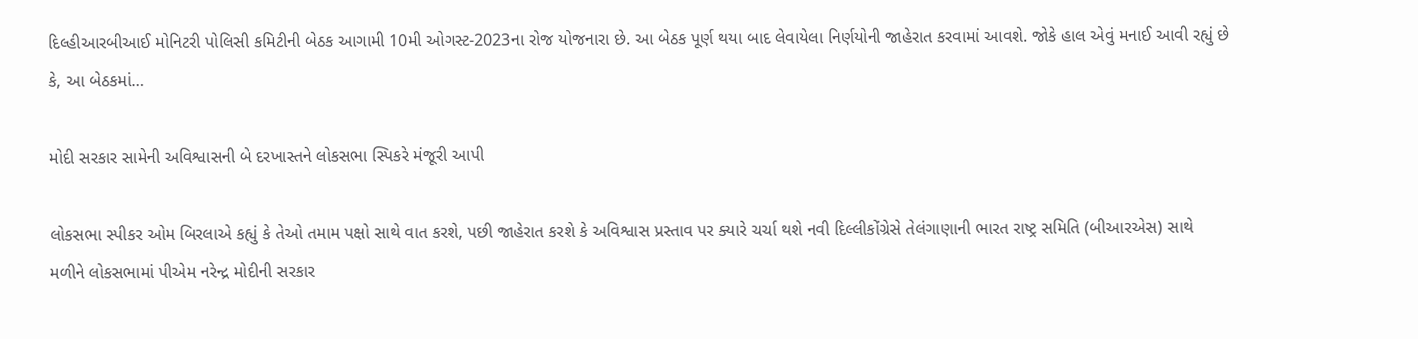દિલ્હીઆરબીઆઈ મોનિટરી પોલિસી કમિટીની બેઠક આગામી 10મી ઓગસ્ટ-2023ના રોજ યોજનારા છે. આ બેઠક પૂર્ણ થયા બાદ લેવાયેલા નિર્ણયોની જાહેરાત કરવામાં આવશે. જોકે હાલ એવું મનાઈ આવી રહ્યું છે કે, આ બેઠકમાં…

મોદી સરકાર સામેની અવિશ્વાસની બે દરખાસ્તને લોકસભા સ્પિકરે મંજૂરી આપી

લોકસભા સ્પીકર ઓમ બિરલાએ કહ્યું કે તેઓ તમામ પક્ષો સાથે વાત કરશે, પછી જાહેરાત કરશે કે અવિશ્વાસ પ્રસ્તાવ પર ક્યારે ચર્ચા થશે નવી દિલ્લીકોંગ્રેસે તેલંગાણાની ભારત રાષ્ટ્ર સમિતિ (બીઆરએસ) સાથે મળીને લોકસભામાં પીએમ નરેન્દ્ર મોદીની સરકાર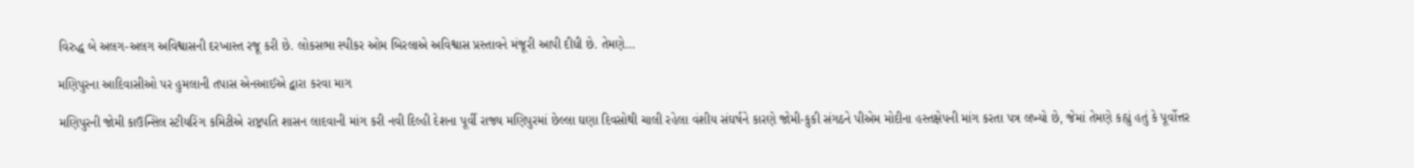વિરુદ્ધ બે અલગ-અલગ અવિશ્વાસની દરખાસ્ત રજૂ કરી છે. લોકસભા સ્પીકર ઓમ બિરલાએ અવિશ્વાસ પ્રસ્તાવને મંજૂરી આપી દીધી છે. તેમણે…

મણિપુરના આદિવાસીઓ પર હુમલાની તપાસ એનઆઈએ દ્વારા કરવા માગ

મણિપુરની જોમી કાઉન્સિલ સ્ટીયરિંગ કમિટીએ રાષ્ટ્રપતિ શાસન લાદવાની માંગ કરી નવી દિલ્હી દેશના પૂર્વી રાજ્ય મણિપુરમાં છેલ્લા ઘણા દિવસોથી ચાલી રહેલા વંશીય સંઘર્ષને કારણે જોમી-કુકી સંગઠને પીએમ મોદીના હસ્તક્ષેપની માંગ કરતા પત્ર લખ્યો છે, જેમાં તેમણે કહ્યું હતું કે પૂર્વોત્તર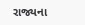રાજ્યના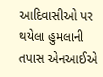આદિવાસીઓ પર થયેલા હુમલાની તપાસ એનઆઈએ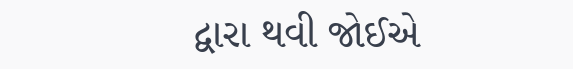દ્વારા થવી જોઈએ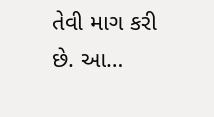તેવી માગ કરી છે. આ…